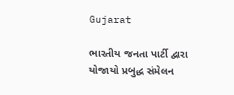Gujarat

ભારતીય જનતા પાર્ટી દ્વારા યોજાયો પ્રબુદ્ધ સંમેલન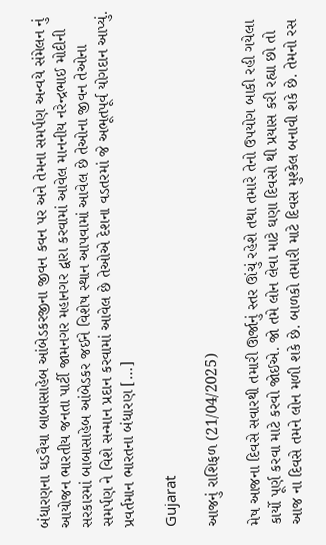બંધારણના ઘડવૈયા બાબાસાહેબ આંબેડકરજીના જીવન કવન પર અને તેમના સમર્પણ અન્વયે સંમેલન નું આયોજન ભારતીય જનતા પાર્ટી જામનગર મહાનગર દ્વારા કરવામાં આવેલ માનનીય નરેન્દ્રભાઈ મોદીની સરકારમાં બાબાસાહેબ આંબેડકર જઈને વિશેષ સ્થાન આપવામાં આવેલ છે તેઓના જીવન તેઓના સમર્પણ ને વિશે સન્માન પ્રદાન કરવામાં આવેલ છે તેઓએ દેશના વડતરમાં જે અભૂતપૂર્વ યોગદાન આપ્યું. પ્રવર્તમાન ભારતના બંધારણ […]

Gujarat

આજનું રાશિફળ (21/04/2025)

મેષ આજના દિવસે સવારથી તમારી ઊર્જાનું સ્તર ઊંચું રહેશે તથા તમારે તેનો ઉપયોગ બાકી રહી ગયેલા કાર્યો પૂર્ણ કરવા માટે કરવો જોઈએ. જો તમે લોન લેવા માટે ઘણા દિવસો થી પ્રયાસ કરી રહ્યા છો તો આજ ના દિવસે તમને લોન મળી શકે છે. બાળકો તમારી માટે દિવસ મુશ્કેલ બનાવી શકે છે. તેમનો રસ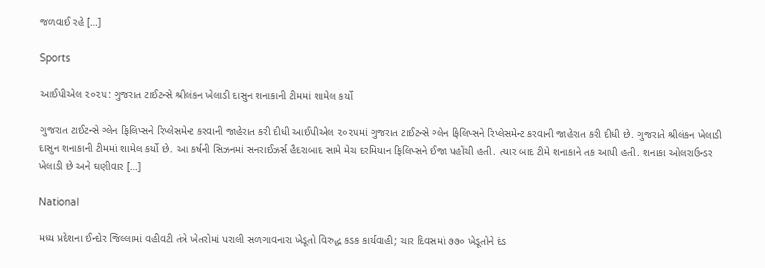જળવાઈ રહે […]

Sports

આઈપીએલ ૨૦૨૫: ગુજરાત ટાઈટન્સે શ્રીલંકન ખેલાડી દાસુન શનાકાની ટીમમાં શામેલ કર્યો

ગુજરાત ટાઈટન્સે ગ્લેન ફિલિપ્સને રિપ્લેસમેન્ટ કરવાની જાહેરાત કરી દીધી આઈપીએલ ૨૦૨૫માં ગુજરાત ટાઈટન્સે ગ્લેન ફિલિપ્સને રિપ્લેસમેન્ટ કરવાની જાહેરાત કરી દીધી છે. ગુજરાતે શ્રીલંકન ખેલાડી દાસુન શનાકાની ટીમમાં શામેલ કર્યો છે. આ કર્ષની સિઝનમાં સનરાઈઝર્સ હૈદરાબાદ સામે મેચ દરમિયાન ફિલિપ્સને ઈજા પહોંચી હતી. ત્યાર બાદ ટીમે શનાકાને તક આપી હતી. શનાકા ઓલરાઉન્ડર ખેલાડી છે અને ઘણીવાર […]

National

મધ્ય પ્રદેશના ઈન્દોર જિલ્લામાં વહીવટી તંત્રે ખેતરોમાં પરાલી સળગાવનારા ખેડૂતો વિરુદ્ધ કડક કાર્યવાહી; ચાર દિવસમાં ૭૭૦ ખેડૂતોને દંડ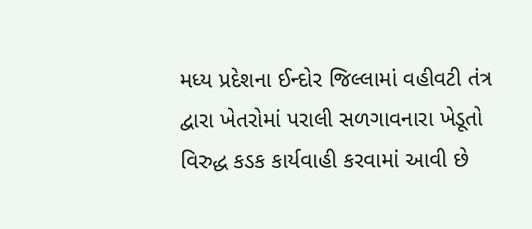મધ્ય પ્રદેશના ઈન્દોર જિલ્લામાં વહીવટી તંત્ર દ્વારા ખેતરોમાં પરાલી સળગાવનારા ખેડૂતો વિરુદ્ધ કડક કાર્યવાહી કરવામાં આવી છે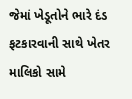જેમાં ખેડૂતોને ભારે દંડ ફટકારવાની સાથે ખેતર માલિકો સામે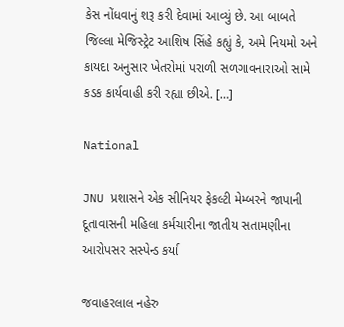કેસ નોંધવાનું શરૂ કરી દેવામાં આવ્યું છે. આ બાબતે જિલ્લા મેજિસ્ટ્રેટ આશિષ સિંહે કહ્યું કે, અમે નિયમો અને કાયદા અનુસાર ખેતરોમાં પરાળી સળગાવનારાઓ સામે કડક કાર્યવાહી કરી રહ્યા છીએ. […]

National

JNU પ્રશાસને એક સીનિયર ફેકલ્ટી મેમ્બરને જાપાની દૂતાવાસની મહિલા કર્મચારીના જાતીય સતામણીના આરોપસર સસ્પેન્ડ કર્યા

જવાહરલાલ નહેરુ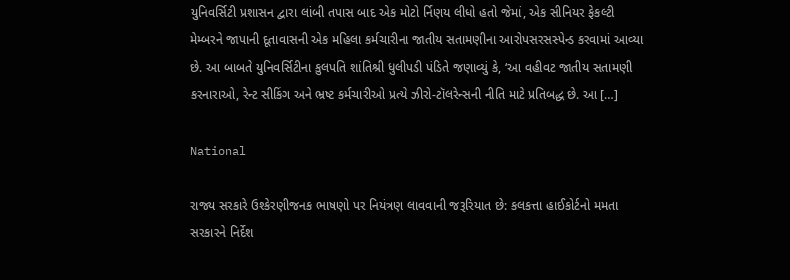યુનિવર્સિટી પ્રશાસન દ્વારા લાંબી તપાસ બાદ એક મોટો ર્નિણય લીધો હતો જેમાં, એક સીનિયર ફેકલ્ટી મેમ્બરને જાપાની દૂતાવાસની એક મહિલા કર્મચારીના જાતીય સતામણીના આરોપસરસસ્પેન્ડ કરવામાં આવ્યા છે. આ બાબતે યુનિવર્સિટીના કુલપતિ શાંતિશ્રી ધુલીપડી પંડિતે જણાવ્યું કે, ‘આ વહીવટ જાતીય સતામણી કરનારાઓ, રેન્ટ સીકિંગ અને ભ્રષ્ટ કર્મચારીઓ પ્રત્યે ઝીરો-ટૉલરેન્સની નીતિ માટે પ્રતિબદ્ધ છે. આ […]

National

રાજ્ય સરકારે ઉશ્કેરણીજનક ભાષણો પર નિયંત્રણ લાવવાની જરૂરિયાત છે: કલકત્તા હાઈકોર્ટનો મમતા સરકારને નિર્દેશ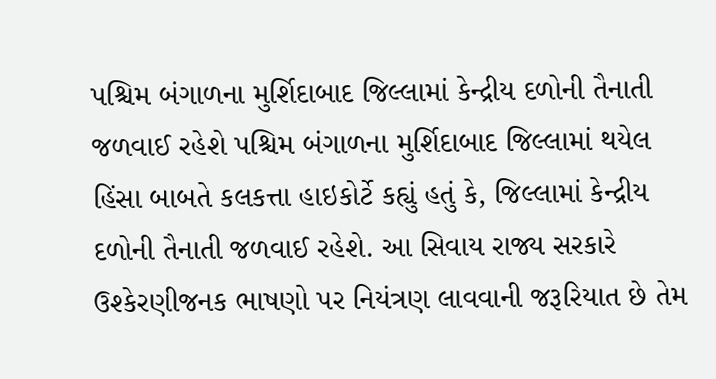પશ્ચિમ બંગાળના મુર્શિદાબાદ જિલ્લામાં કેન્દ્રીય દળોની તૈનાતી જળવાઈ રહેશે પશ્ચિમ બંગાળના મુર્શિદાબાદ જિલ્લામાં થયેલ હિંસા બાબતે કલકત્તા હાઇકોર્ટે કહ્યું હતું કે, જિલ્લામાં કેન્દ્રીય દળોની તૈનાતી જળવાઈ રહેશે. આ સિવાય રાજ્ય સરકારે ઉશ્કેરણીજનક ભાષણો પર નિયંત્રણ લાવવાની જરૂરિયાત છે તેમ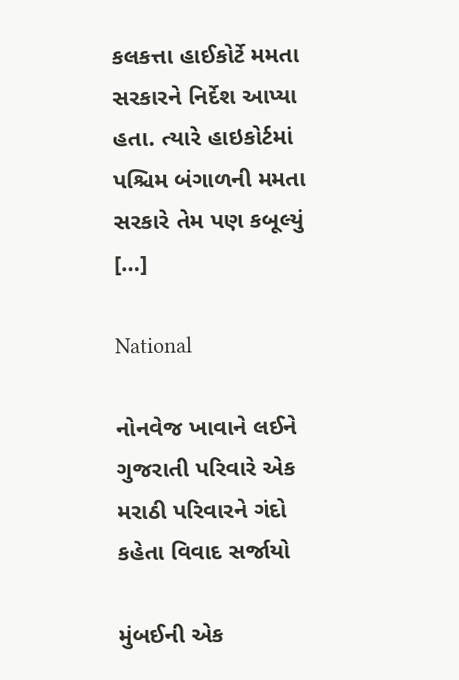કલકત્તા હાઈકોર્ટે મમતા સરકારને નિર્દેશ આપ્યા હતા. ત્યારે હાઇકોર્ટમાં પશ્ચિમ બંગાળની મમતા સરકારે તેમ પણ કબૂલ્યું […]

National

નોનવેજ ખાવાને લઈને ગુજરાતી પરિવારે એક મરાઠી પરિવારને ગંદો કહેતા વિવાદ સર્જાયો

મુંબઈની એક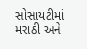સોસાયટીમાં મરાઠી અને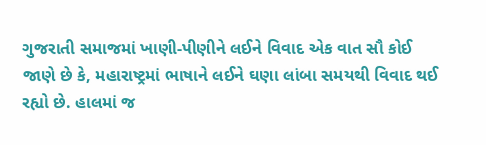ગુજરાતી સમાજમાં ખાણી-પીણીને લઈને વિવાદ એક વાત સૌ કોઈ જાણે છે કે, મહારાષ્ટ્રમાં ભાષાને લઈને ઘણા લાંબા સમયથી વિવાદ થઈ રહ્યો છે. હાલમાં જ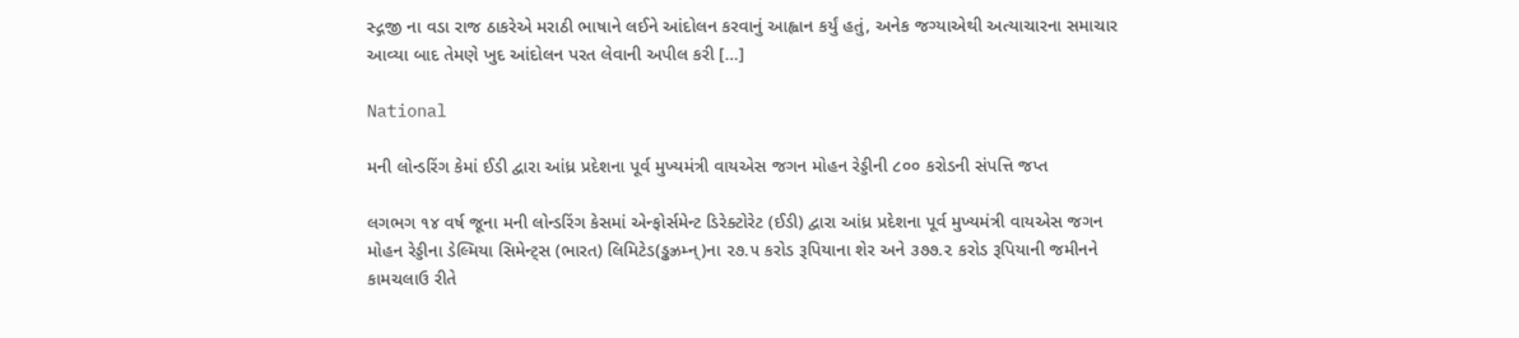સ્દ્ગજી ના વડા રાજ ઠાકરેએ મરાઠી ભાષાને લઈને આંદોલન કરવાનું આહ્વાન કર્યું હતું, અનેક જગ્યાએથી અત્યાચારના સમાચાર આવ્યા બાદ તેમણે ખુદ આંદોલન પરત લેવાની અપીલ કરી […]

National

મની લોન્ડરિંગ કેમાં ઈડી દ્વારા આંધ્ર પ્રદેશના પૂર્વ મુખ્યમંત્રી વાયએસ જગન મોહન રેડ્ડીની ૮૦૦ કરોડની સંપત્તિ જપ્ત

લગભગ ૧૪ વર્ષ જૂના મની લોન્ડરિંગ કેસમાં એન્ફોર્સમેન્ટ ડિરેક્ટોરેટ (ઈડી) દ્વારા આંધ્ર પ્રદેશના પૂર્વ મુખ્યમંત્રી વાયએસ જગન મોહન રેડ્ડીના ડેલ્મિયા સિમેન્ટ્સ (ભારત) લિમિટેડ(ડ્ઢઝ્રમ્ન્)ના ૨૭.૫ કરોડ રૂપિયાના શેર અને ૩૭૭.૨ કરોડ રૂપિયાની જમીનને કામચલાઉ રીતે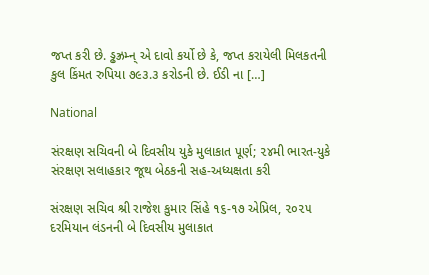જપ્ત કરી છે. ડ્ઢઝ્રમ્ન્ એ દાવો કર્યો છે કે, જપ્ત કરાયેલી મિલકતની કુલ કિંમત રુપિયા ૭૯૩.૩ કરોડની છે. ઈડી ના […]

National

સંરક્ષણ સચિવની બે દિવસીય યુકે મુલાકાત પૂર્ણ; ૨૪મી ભારત-યુકે સંરક્ષણ સલાહકાર જૂથ બેઠકની સહ-અધ્યક્ષતા કરી

સંરક્ષણ સચિવ શ્રી રાજેશ કુમાર સિંહે ૧૬-૧૭ એપ્રિલ, ૨૦૨૫ દરમિયાન લંડનની બે દિવસીય મુલાકાત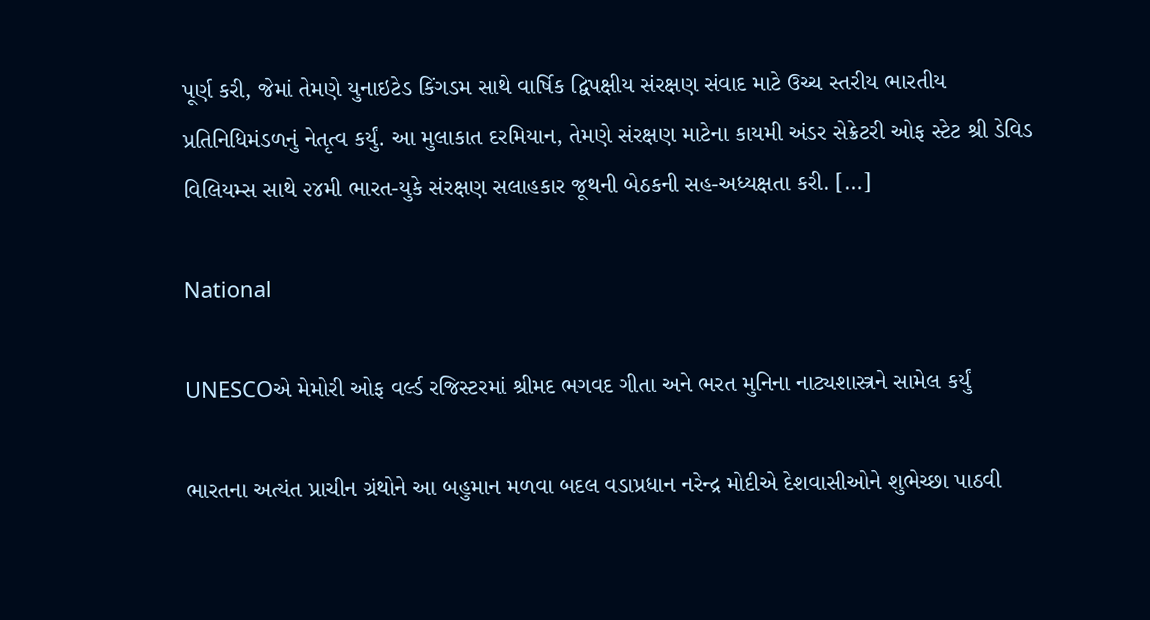પૂર્ણ કરી, જેમાં તેમણે યુનાઇટેડ કિંગડમ સાથે વાર્ષિક દ્વિપક્ષીય સંરક્ષણ સંવાદ માટે ઉચ્ચ સ્તરીય ભારતીય પ્રતિનિધિમંડળનું નેતૃત્વ કર્યું. આ મુલાકાત દરમિયાન, તેમણે સંરક્ષણ માટેના કાયમી અંડર સેક્રેટરી ઓફ સ્ટેટ શ્રી ડેવિડ વિલિયમ્સ સાથે ૨૪મી ભારત-યુકે સંરક્ષણ સલાહકાર જૂથની બેઠકની સહ-અધ્યક્ષતા કરી. […]

National

UNESCOએ મેમોરી ઓફ વર્લ્ડ રજિસ્ટરમાં શ્રીમદ ભગવદ ગીતા અને ભરત મુનિના નાટ્યશાસ્ત્રને સામેલ કર્યું

ભારતના અત્યંત પ્રાચીન ગ્રંથોને આ બહુમાન મળવા બદલ વડાપ્રધાન નરેન્દ્ર મોદીએ દેશવાસીઓને શુભેચ્છા પાઠવી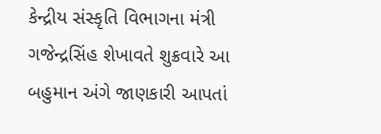કેન્દ્રીય સંસ્કૃતિ વિભાગના મંત્રી ગજેન્દ્રસિંહ શેખાવતે શુક્રવારે આ બહુમાન અંગે જાણકારી આપતાં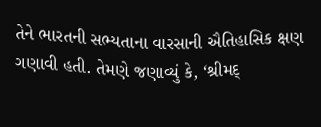તેને ભારતની સભ્યતાના વારસાની ઐતિહાસિક ક્ષણ ગણાવી હતી. તેમણે જણાવ્યું કે, ‘શ્રીમદ્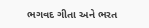ભગવદ ગીતા અને ભરત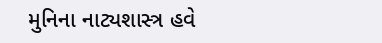મુનિના નાટ્યશાસ્ત્ર હવે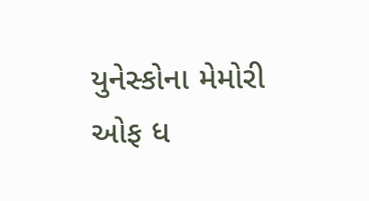યુનેસ્કોના મેમોરી ઓફ ધ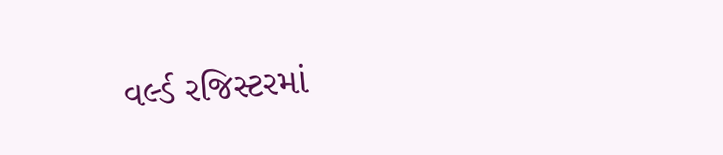વર્લ્ડ રજિસ્ટરમાં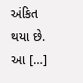અંકિત થયા છે. આ […]